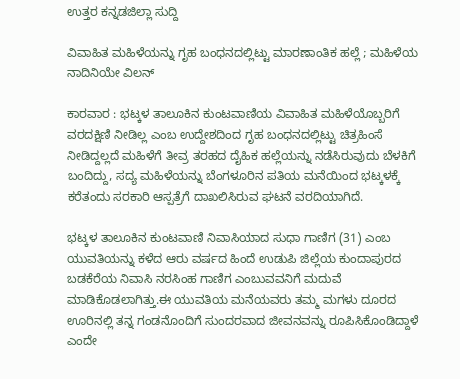ಉತ್ತರ ಕನ್ನಡಜಿಲ್ಲಾ ಸುದ್ದಿ

ವಿವಾಹಿತ ಮಹಿಳೆಯನ್ನು ಗೃಹ ಬಂಧನದಲ್ಲಿಟ್ಟು ಮಾರಣಾಂತಿಕ ಹಲ್ಲೆ ; ಮಹಿಳೆಯ ನಾದಿನಿಯೇ ವಿಲನ್

ಕಾರವಾರ : ಭಟ್ಕಳ ತಾಲೂಕಿನ ಕುಂಟವಾಣಿಯ ವಿವಾಹಿತ ಮಹಿಳೆಯೊಬ್ಬರಿಗೆ ವರದಕ್ಷಿಣಿ ನೀಡಿಲ್ಲ ಎಂಬ ಉದ್ದೇಶದಿಂದ ಗೃಹ ಬಂಧನದಲ್ಲಿಟ್ಟು ಚಿತ್ರಹಿಂಸೆ ನೀಡಿದ್ದಲ್ಲದೆ ಮಹಿಳೆಗೆ ತೀವ್ರ ತರಹದ ದೈಹಿಕ ಹಲ್ಲೆಯನ್ನು ನಡೆಸಿರುವುದು ಬೆಳಕಿಗೆ ಬಂದಿದ್ದು, ಸದ್ಯ ಮಹಿಳೆಯನ್ನು ಬೆಂಗಳೂರಿನ ಪತಿಯ ಮನೆಯಿಂದ ಭಟ್ಕಳಕ್ಕೆ ಕರೆತಂದು ಸರಕಾರಿ ಆಸ್ಪತ್ರೆಗೆ ದಾಖಲಿಸಿರುವ ಘಟನೆ ವರದಿಯಾಗಿದೆ.

ಭಟ್ಕಳ ತಾಲೂಕಿನ ಕುಂಟವಾಣಿ ನಿವಾಸಿಯಾದ ಸುಧಾ ಗಾಣಿಗ (31) ಎಂಬ ಯುವತಿಯನ್ನು ಕಳೆದ ಆರು ವರ್ಷದ ಹಿಂದೆ ಉಡುಪಿ ಜಿಲ್ಲೆಯ ಕುಂದಾಪುರದ ಬಡಕೆರೆಯ ನಿವಾಸಿ ನರಸಿಂಹ ಗಾಣಿಗ ಎಂಬುವವನಿಗೆ ಮದುವೆ ಮಾಡಿಕೊಡಲಾಗಿತ್ತು.ಈ ಯುವತಿಯ ಮನೆಯವರು ತಮ್ಮ ಮಗಳು ದೂರದ ಊರಿನಲ್ಲಿ ತನ್ನ ಗಂಡನೊಂದಿಗೆ ಸುಂದರವಾದ ಜೀವನವನ್ನು ರೂಪಿಸಿಕೊಂಡಿದ್ದಾಳೆ ಎಂದೇ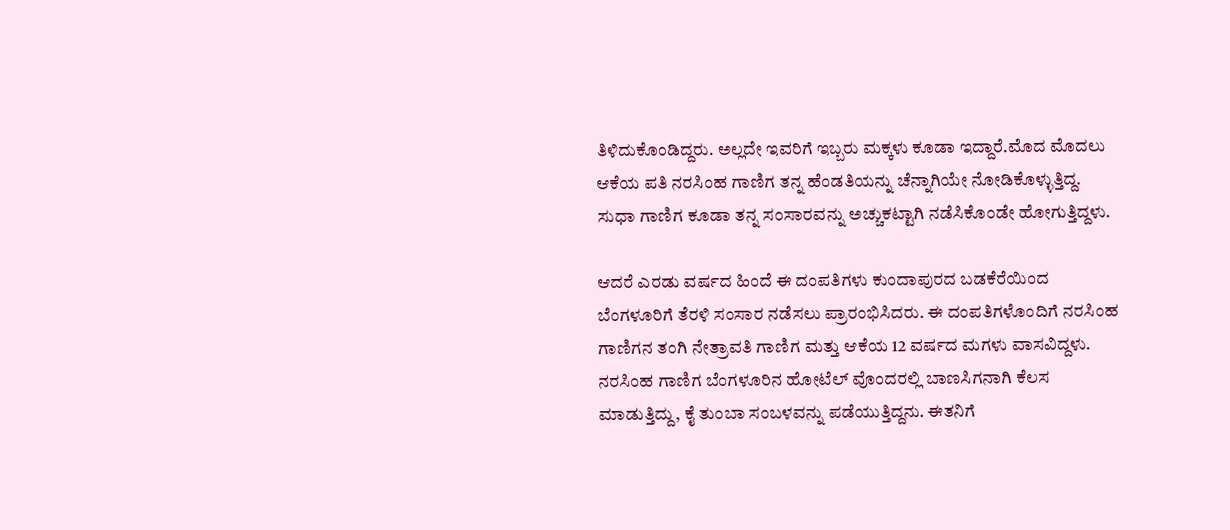ತಿಳಿದುಕೊಂಡಿದ್ದರು. ಅಲ್ಲದೇ ಇವರಿಗೆ ಇಬ್ಬರು ಮಕ್ಕಳು ಕೂಡಾ ಇದ್ದಾರೆ.ಮೊದ ಮೊದಲು ಆಕೆಯ ಪತಿ ನರಸಿಂಹ ಗಾಣಿಗ ತನ್ನ ಹೆಂಡತಿಯನ್ನು ಚೆನ್ನಾಗಿಯೇ ನೋಡಿಕೊಳ್ಳುತ್ತಿದ್ದ. ಸುಧಾ ಗಾಣಿಗ ಕೂಡಾ ತನ್ನ ಸಂಸಾರವನ್ನು ಅಚ್ಚುಕಟ್ಟಾಗಿ ನಡೆಸಿಕೊಂಡೇ ಹೋಗುತ್ತಿದ್ದಳು.

ಆದರೆ ಎರಡು ವರ್ಷದ ಹಿಂದೆ ಈ ದಂಪತಿಗಳು ಕುಂದಾಪುರದ ಬಡಕೆರೆಯಿಂದ ಬೆಂಗಳೂರಿಗೆ ತೆರಳಿ ಸಂಸಾರ ನಡೆಸಲು ಪ್ರಾರಂಭಿಸಿದರು. ಈ ದಂಪತಿಗಳೊಂದಿಗೆ ನರಸಿಂಹ ಗಾಣಿಗನ ತಂಗಿ ನೇತ್ರಾವತಿ ಗಾಣಿಗ ಮತ್ತು ಆಕೆಯ 12 ವರ್ಷದ ಮಗಳು ವಾಸವಿದ್ದಳು. ನರಸಿಂಹ ಗಾಣಿಗ ಬೆಂಗಳೂರಿನ ಹೋಟೆಲ್ ವೊಂದರಲ್ಲಿ ಬಾಣಸಿಗನಾಗಿ ಕೆಲಸ ಮಾಡುತ್ತಿದ್ದು, ಕೈ ತುಂಬಾ ಸಂಬಳವನ್ನು ಪಡೆಯುತ್ತಿದ್ದನು. ಈತನಿಗೆ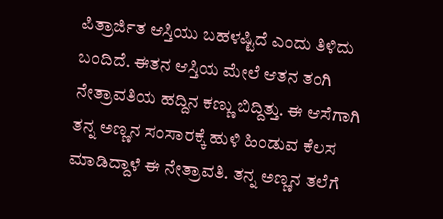ಪಿತ್ರಾರ್ಜಿತ ಆಸ್ತಿಯು ಬಹಳಷ್ಟಿದೆ ಎಂದು ತಿಳಿದು ಬಂದಿದೆ. ಈತನ ಆಸ್ತಿಯ ಮೇಲೆ ಆತನ ತಂಗಿ ನೇತ್ರಾವತಿಯ ಹದ್ದಿನ ಕಣ್ಣು ಬಿದ್ದಿತ್ತು. ಈ ಆಸೆಗಾಗಿ ತನ್ನ ಅಣ್ಣನ ಸಂಸಾರಕ್ಕೆ ಹುಳಿ ಹಿಂಡುವ ಕೆಲಸ ಮಾಡಿದ್ದಾಳೆ ಈ ನೇತ್ರಾವತಿ. ತನ್ನ ಅಣ್ಣನ ತಲೆಗೆ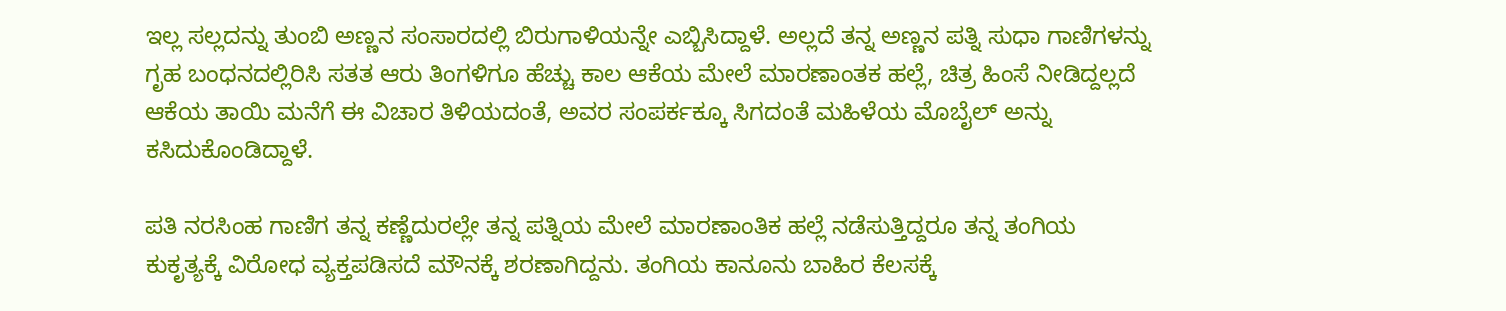ಇಲ್ಲ ಸಲ್ಲದನ್ನು ತುಂಬಿ ಅಣ್ಣನ ಸಂಸಾರದಲ್ಲಿ ಬಿರುಗಾಳಿಯನ್ನೇ ಎಬ್ಬಿಸಿದ್ದಾಳೆ. ಅಲ್ಲದೆ ತನ್ನ ಅಣ್ಣನ ಪತ್ನಿ ಸುಧಾ ಗಾಣಿಗಳನ್ನು ಗೃಹ ಬಂಧನದಲ್ಲಿರಿಸಿ ಸತತ ಆರು ತಿಂಗಳಿಗೂ ಹೆಚ್ಚು ಕಾಲ ಆಕೆಯ ಮೇಲೆ ಮಾರಣಾಂತಕ ಹಲ್ಲೆ, ಚಿತ್ರ ಹಿಂಸೆ ನೀಡಿದ್ದಲ್ಲದೆ ಆಕೆಯ ತಾಯಿ ಮನೆಗೆ ಈ ವಿಚಾರ ತಿಳಿಯದಂತೆ, ಅವರ ಸಂಪರ್ಕಕ್ಕೂ ಸಿಗದಂತೆ ಮಹಿಳೆಯ ಮೊಬೈಲ್‌ ಅನ್ನು ಕಸಿದುಕೊಂಡಿದ್ದಾಳೆ.

ಪತಿ ನರಸಿಂಹ ಗಾಣಿಗ ತನ್ನ ಕಣ್ಣೆದುರಲ್ಲೇ ತನ್ನ ಪತ್ನಿಯ ಮೇಲೆ ಮಾರಣಾಂತಿಕ ಹಲ್ಲೆ ನಡೆಸುತ್ತಿದ್ದರೂ ತನ್ನ ತಂಗಿಯ ಕುಕೃತ್ಯಕ್ಕೆ ವಿರೋಧ ವ್ಯಕ್ತಪಡಿಸದೆ ಮೌನಕ್ಕೆ ಶರಣಾಗಿದ್ದನು. ತಂಗಿಯ ಕಾನೂನು ಬಾಹಿರ ಕೆಲಸಕ್ಕೆ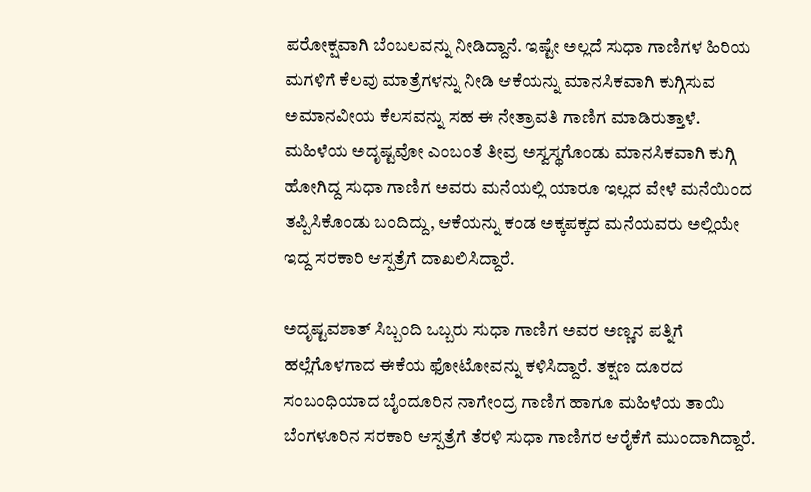ಪರೋಕ್ಷವಾಗಿ ಬೆಂಬಲವನ್ನು ನೀಡಿದ್ದಾನೆ. ಇಷ್ಟೇ ಅಲ್ಲದೆ ಸುಧಾ ಗಾಣಿಗಳ ಹಿರಿಯ ಮಗಳಿಗೆ ಕೆಲವು ಮಾತ್ರೆಗಳನ್ನು ನೀಡಿ ಆಕೆಯನ್ನು ಮಾನಸಿಕವಾಗಿ ಕುಗ್ಗಿಸುವ ಅಮಾನವೀಯ ಕೆಲಸವನ್ನು ಸಹ ಈ ನೇತ್ರಾವತಿ ಗಾಣಿಗ ಮಾಡಿರುತ್ತಾಳೆ. ಮಹಿಳೆಯ ಅದೃಷ್ಟವೋ ಎಂಬಂತೆ ತೀವ್ರ ಅಸ್ವಸ್ಥಗೊಂಡು ಮಾನಸಿಕವಾಗಿ ಕುಗ್ಗಿ ಹೋಗಿದ್ದ ಸುಧಾ ಗಾಣಿಗ ಅವರು ಮನೆಯಲ್ಲಿ ಯಾರೂ ಇಲ್ಲದ ವೇಳೆ ಮನೆಯಿಂದ ತಪ್ಪಿಸಿಕೊಂಡು ಬಂದಿದ್ದು, ಆಕೆಯನ್ನು ಕಂಡ ಅಕ್ಕಪಕ್ಕದ ಮನೆಯವರು ಅಲ್ಲಿಯೇ ಇದ್ದ ಸರಕಾರಿ ಆಸ್ಪತ್ರೆಗೆ ದಾಖಲಿಸಿದ್ದಾರೆ.

ಅದೃಷ್ಟವಶಾತ್‌ ಸಿಬ್ಬಂದಿ ಒಬ್ಬರು ಸುಧಾ ಗಾಣಿಗ ಅವರ ಅಣ್ಣನ ಪತ್ನಿಗೆ ಹಲ್ಲೆಗೊಳಗಾದ ಈಕೆಯ ಫೋಟೋವನ್ನು ಕಳಿಸಿದ್ದಾರೆ. ತಕ್ಷಣ ದೂರದ ಸಂಬಂಧಿಯಾದ ಬೈಂದೂರಿನ ನಾಗೇಂದ್ರ ಗಾಣಿಗ ಹಾಗೂ ಮಹಿಳೆಯ ತಾಯಿ ಬೆಂಗಳೂರಿನ ಸರಕಾರಿ ಆಸ್ಪತ್ರೆಗೆ ತೆರಳಿ ಸುಧಾ ಗಾಣಿಗರ ಆರೈಕೆಗೆ ಮುಂದಾಗಿದ್ದಾರೆ.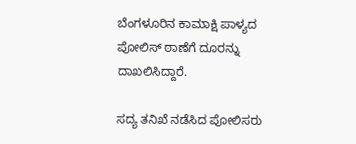ಬೆಂಗಳೂರಿನ ಕಾಮಾಕ್ಷಿ ಪಾಳ್ಯದ ಪೋಲಿಸ್‌ ಠಾಣೆಗೆ ದೂರನ್ನು ದಾಖಲಿಸಿದ್ದಾರೆ.

ಸದ್ಯ ತನಿಖೆ ನಡೆಸಿದ ಪೋಲಿಸರು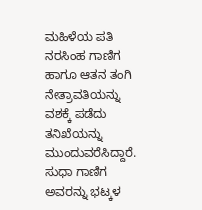ಮಹಿಳೆಯ ಪತಿ ನರಸಿಂಹ ಗಾಣಿಗ ಹಾಗೂ ಆತನ ತಂಗಿ ನೇತ್ರಾವತಿಯನ್ನು ವಶಕ್ಕೆ ಪಡೆದು ತನಿಖೆಯನ್ನು ಮುಂದುವರೆಸಿದ್ದಾರೆ. ಸುಧಾ ಗಾಣಿಗ ಅವರನ್ನು ಭಟ್ಕಳ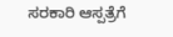ಸರಕಾರಿ ಆಸ್ಪತ್ರೆಗೆ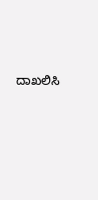ದಾಖಲಿಸಿ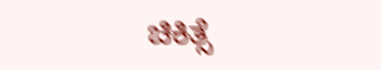ಚಿಕಿತ್ಸೆ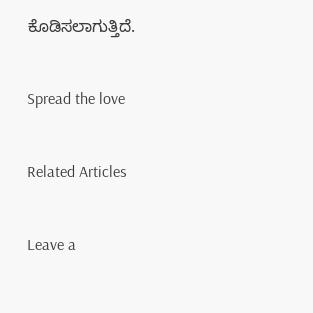ಕೊಡಿಸಲಾಗುತ್ತಿದೆ.

Spread the love

Related Articles

Leave a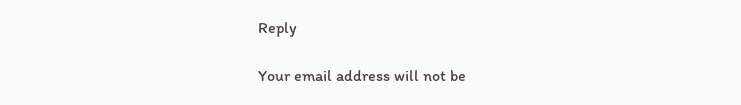Reply

Your email address will not be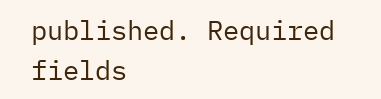published. Required fields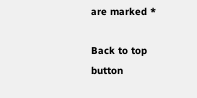are marked *

Back to top button